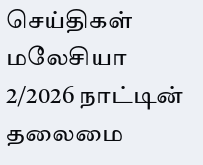செய்திகள் மலேசியா
2/2026 நாட்டின் தலைமை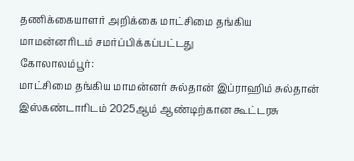தணிக்கையாளர் அறிக்கை மாட்சிமை தங்கிய மாமன்னரிடம் சமர்ப்பிக்கப்பட்டது
கோலாலம்பூர்:
மாட்சிமை தங்கிய மாமன்னர் சுல்தான் இப்ராஹிம் சுல்தான் இஸ்கண்டாரிடம் 2025ஆம் ஆண்டிற்கான கூட்டரசு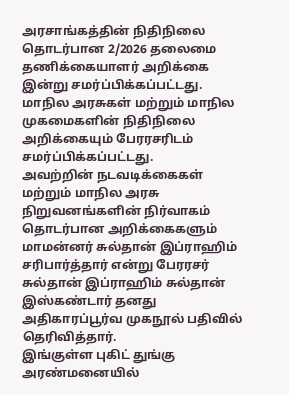அரசாங்கத்தின் நிதிநிலை தொடர்பான 2/2026 தலைமை தணிக்கையாளர் அறிக்கை இன்று சமர்ப்பிக்கப்பட்டது.
மாநில அரசுகள் மற்றும் மாநில முகமைகளின் நிதிநிலை அறிக்கையும் பேரரசரிடம் சமர்ப்பிக்கப்பட்டது.
அவற்றின் நடவடிக்கைகள் மற்றும் மாநில அரசு நிறுவனங்களின் நிர்வாகம் தொடர்பான அறிக்கைகளும் மாமன்னர் சுல்தான் இப்ராஹிம் சரிபார்த்தார் என்று பேரரசர் சுல்தான் இப்ராஹிம் சுல்தான் இஸ்கண்டார் தனது அதிகாரப்பூர்வ முகநூல் பதிவில் தெரிவித்தார்.
இங்குள்ள புகிட் துங்கு அரண்மனையில்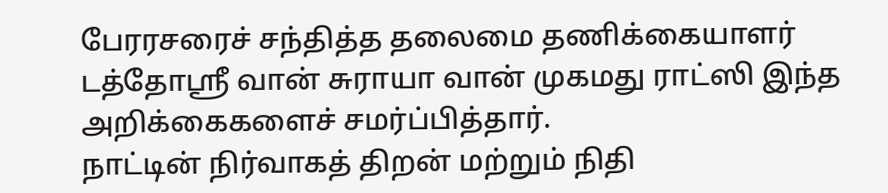பேரரசரைச் சந்தித்த தலைமை தணிக்கையாளர் டத்தோஸ்ரீ வான் சுராயா வான் முகமது ராட்ஸி இந்த அறிக்கைகளைச் சமர்ப்பித்தார்.
நாட்டின் நிர்வாகத் திறன் மற்றும் நிதி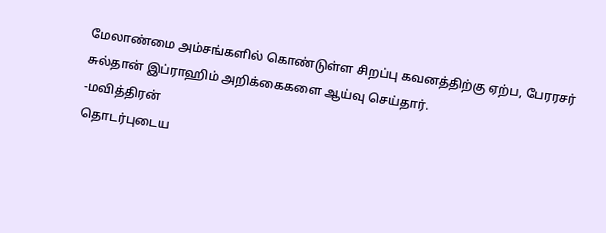மேலாண்மை அம்சங்களில் கொண்டுள்ள சிறப்பு கவனத்திற்கு ஏற்ப, பேரரசர் சுல்தான் இப்ராஹிம் அறிக்கைகளை ஆய்வு செய்தார்.
-மவித்திரன்
தொடர்புடைய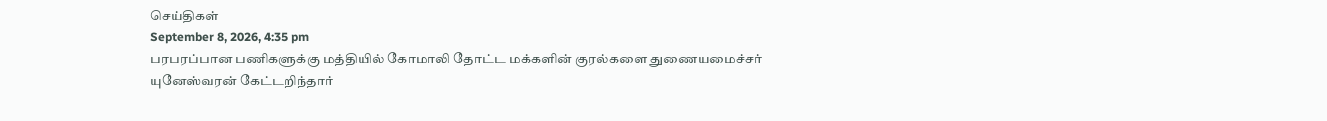செய்திகள்
September 8, 2026, 4:35 pm
பரபரப்பான பணிகளுக்கு மத்தியில் கோமாலி தோட்ட மக்களின் குரல்களை துணையமைச்சர் யுனேஸ்வரன் கேட்டறிந்தார்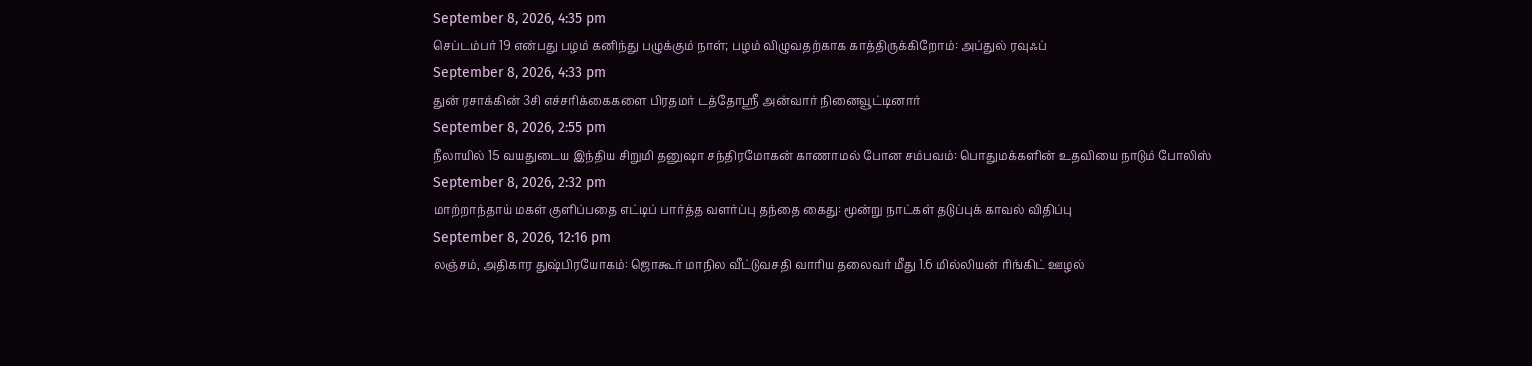September 8, 2026, 4:35 pm
செப்டம்பர் 19 என்பது பழம் கனிந்து பழுக்கும் நாள்; பழம் விழுவதற்காக காத்திருக்கிறோம்: அப்துல் ரவுஃப்
September 8, 2026, 4:33 pm
துன் ரசாக்கின் 3சி எச்சரிக்கைகளை பிரதமர் டத்தோஶ்ரீ அன்வார் நினைவூட்டினார்
September 8, 2026, 2:55 pm
நீலாயில் 15 வயதுடைய இந்திய சிறுமி தனுஷா சந்திரமோகன் காணாமல் போன சம்பவம்: பொதுமக்களின் உதவியை நாடும் போலிஸ்
September 8, 2026, 2:32 pm
மாற்றாந்தாய் மகள் குளிப்பதை எட்டிப் பார்த்த வளர்ப்பு தந்தை கைது: மூன்று நாட்கள் தடுப்புக் காவல் விதிப்பு
September 8, 2026, 12:16 pm
லஞ்சம், அதிகார துஷ்பிரயோகம்: ஜொகூர் மாநில வீட்டுவசதி வாரிய தலைவர் மீது 1.6 மில்லியன் ரிங்கிட் ஊழல்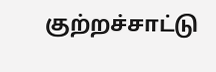குற்றச்சாட்டு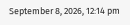September 8, 2026, 12:14 pm